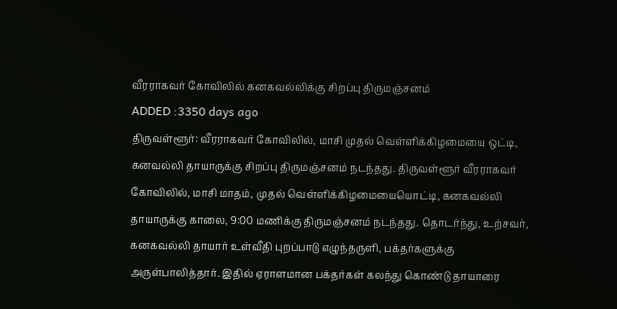வீரராகவர் கோவிலில் கனகவல்லிக்கு சிறப்பு திருமஞ்சனம்
ADDED :3350 days ago
திருவள்ளூர்: வீரராகவர் கோவிலில், மாசி முதல் வெள்ளிக்கிழமையை ஒட்டி, கனவல்லி தாயாருக்கு சிறப்பு திருமஞ்சனம் நடந்தது. திருவள்ளூர் வீரராகவர் கோவிலில், மாசி மாதம், முதல் வெள்ளிக்கிழமையையொட்டி, கனகவல்லி தாயாருக்கு காலை, 9:00 மணிக்கு திருமஞ்சனம் நடந்தது. தொடர்ந்து, உற்சவர், கனகவல்லி தாயார் உள்வீதி புறப்பாடு எழுந்தருளி, பக்தர்களுக்கு அருள்பாலித்தார். இதில் ஏராளமான பக்தர்கள் கலந்து கொண்டு தாயாரை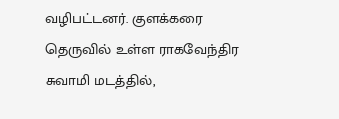வழிபட்டனர். குளக்கரை தெருவில் உள்ள ராகவேந்திர சுவாமி மடத்தில்,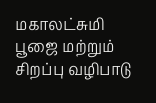மகாலட்சுமி பூஜை மற்றும் சிறப்பு வழிபாடு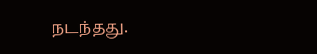நடந்தது.